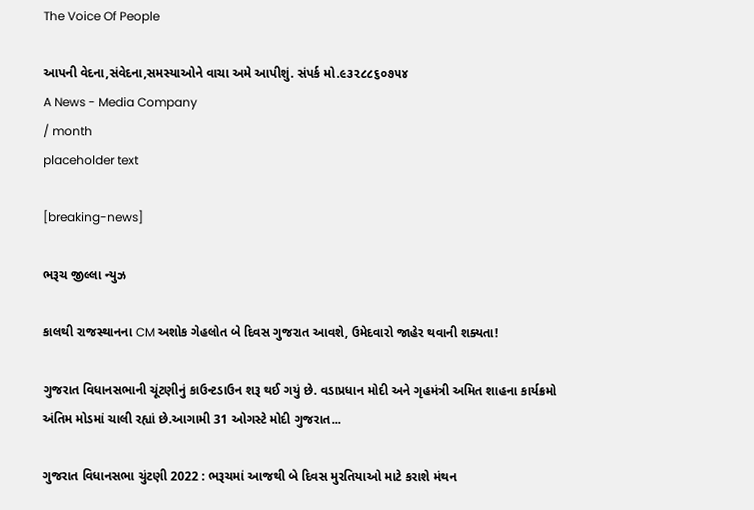The Voice Of People

આપની વેદના,સંવેદના,સમસ્યાઓને વાચા અમે આપીશું. સંપર્ક મો.૯૩૨૮૮૬૦૭૫૪
A News - Media Company
/ month
placeholder text

[breaking-news]

ભરૂચ જીલ્લા ન્યુઝ

કાલથી રાજસ્થાનના CM અશોક ગેહલોત બે દિવસ ગુજરાત આવશે, ઉમેદવારો જાહેર થવાની શક્યતા!

ગુજરાત વિધાનસભાની ચૂંટણીનું કાઉન્ટડાઉન શરૂ થઈ ગયું છે. વડાપ્રધાન મોદી અને ગૃહમંત્રી અમિત શાહના કાર્યક્રમો અંતિમ મોડમાં ચાલી રહ્યાં છે.આગામી 31 ઓગસ્ટે મોદી ગુજરાત...

ગુજરાત વિધાનસભા ચુંટણી 2022 : ભરૂચમાં આજથી બે દિવસ મુરતિયાઓ માટે કરાશે મંથન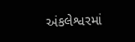અંકલેશ્વરમાં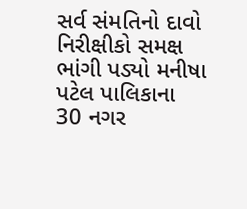સર્વ સંમતિનો દાવો નિરીક્ષીકો સમક્ષ ભાંગી પડ્યો મનીષા પટેલ પાલિકાના 30 નગર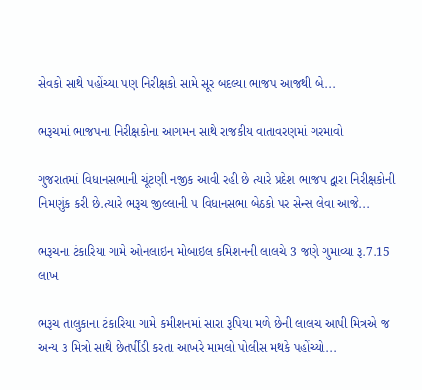સેવકો સાથે પહોંચ્યા પણ નિરીક્ષકો સામે સૂર બદલ્યા ભાજપ આજથી બે...

ભરૂચમાં ભાજપના નિરીક્ષકોના આગમન સાથે રાજકીય વાતાવરણમાં ગરમાવો

ગુજરાતમાં વિધાનસભાની ચૂંટણી નજીક આવી રહી છે ત્યારે પ્રદેશ ભાજપ દ્વારા નિરીક્ષકોની નિમણુંક કરી છે.ત્યારે ભરૂચ જીલ્લાની ૫ વિધાનસભા બેઠકો પર સેન્સ લેવા આજે...

ભરૂચના ટંકારિયા ગામે ઓનલાઇન મોબાઇલ કમિશનની લાલચે 3 જણે ગુમાવ્યા રૂ.7.15 લાખ

ભરૂચ તાલુકાના ટંકારિયા ગામે કમીશનમાં સારા રૂપિયા મળે છેની લાલચ આપી મિત્રએ જ અન્ય ૩ મિત્રો સાથે છેતર્પીંડી કરતા આખરે મામલો પોલીસ મથકે પહોંચ્યો...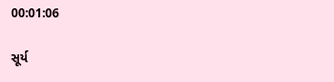00:01:06

સૂર્ય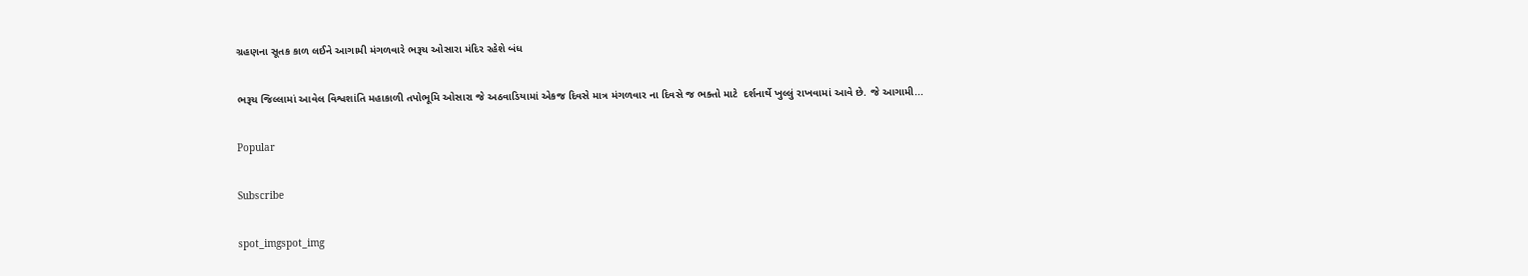ગ્રહણના સૂતક કાળ લઈને આગામી મંગળવારે ભરૂચ ઓસારા મંદિર રહેશે બંધ

ભરૂચ જિલ્લામાં આવેલ વિશ્વશાંતિ મહાકાળી તપોભૂમિ ઓસારા જે અઠવાડિયામાં એકજ દિવસે માત્ર મંગળવાર ના દિવસે જ ભક્તો માટે  દર્શનાર્થે ખુલ્લું રાખવામાં આવે છે. જે આગામી...

Popular

Subscribe

spot_imgspot_img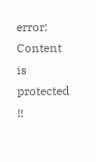error: Content is protected !!